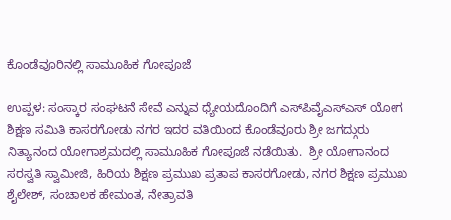ಕೊಂಡೆವೂರಿನಲ್ಲಿ ಸಾಮೂಹಿಕ ಗೋಪೂಜೆ

ಉಪ್ಪಳ: ಸಂಸ್ಕಾರ ಸಂಘಟನೆ ಸೇವೆ ಎನ್ನುವ ಧ್ಯೇಯದೊಂದಿಗೆ ಎಸ್‌ಪಿವೈಎಸ್‌ಎಸ್ ಯೋಗ ಶಿಕ್ಷಣ ಸಮಿತಿ ಕಾಸರಗೋಡು ನಗರ ಇದರ ವತಿಯಿಂದ ಕೊಂಡೆವೂರು ಶ್ರೀ ಜಗದ್ಗುರು ನಿತ್ಯಾನಂದ ಯೋಗಾಶ್ರಮದಲ್ಲಿ ಸಾಮೂಹಿಕ ಗೋಪೂಜೆ ನಡೆಯಿತು.  ಶ್ರೀ ಯೋಗಾನಂದ ಸರಸ್ವತಿ ಸ್ವಾಮೀಜಿ, ಹಿರಿಯ ಶಿಕ್ಷಣ ಪ್ರಮುಖ ಪ್ರತಾಪ ಕಾಸರಗೋಡು, ನಗರ ಶಿಕ್ಷಣ ಪ್ರಮುಖ ಶೈಲೇಶ್, ಸಂಚಾಲಕ ಹೇಮಂತ, ನೇತ್ರಾವತಿ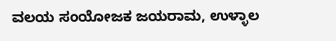ವಲಯ ಸಂಯೋಜಕ ಜಯರಾಮ, ಉಳ್ಳಾಲ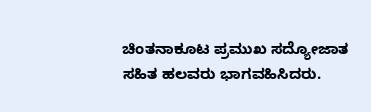ಚಿಂತನಾಕೂಟ ಪ್ರಮುಖ ಸದ್ಯೋಜಾತ ಸಹಿತ ಹಲವರು ಭಾಗವಹಿಸಿದರು.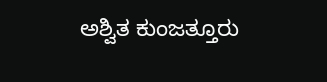ಅಶ್ವಿತ ಕುಂಜತ್ತೂರು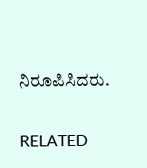ನಿರೂಪಿಸಿದರು.

RELATED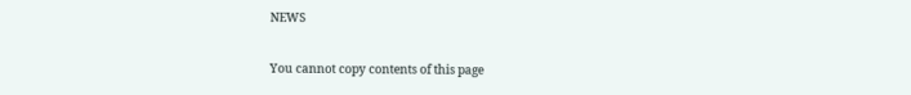NEWS

You cannot copy contents of this page